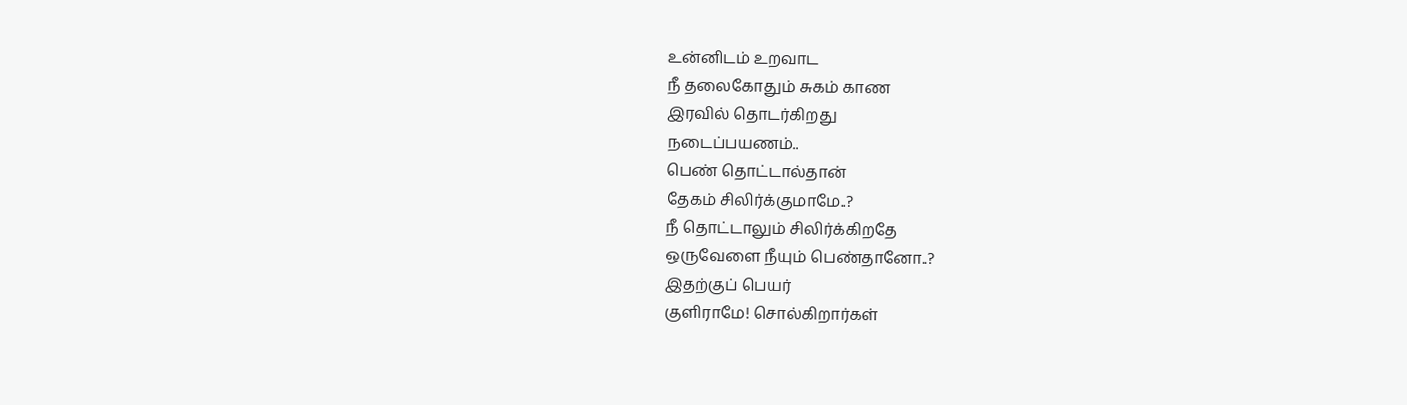உன்னிடம் உறவாட
நீ தலைகோதும் சுகம் காண
இரவில் தொடர்கிறது
நடைப்பயணம்..
பெண் தொட்டால்தான்
தேகம் சிலிர்க்குமாமே..?
நீ தொட்டாலும் சிலிர்க்கிறதே
ஒருவேளை நீயும் பெண்தானோ..?
இதற்குப் பெயர்
குளிராமே! சொல்கிறார்கள்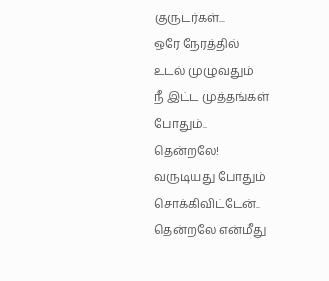குருடர்கள்...
ஒரே நேரத்தில்
உடல் முழுவதும்
நீ இட்ட முத்தங்கள்
போதும்..
தென்றலே!
வருடியது போதும்
சொக்கிவிட்டேன்..
தென்றலே என்மீது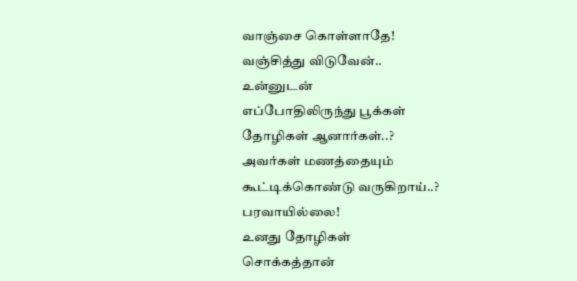வாஞ்சை கொள்ளாதே!
வஞ்சித்து விடுவேன்..
உன்னுடன்
எப்போதிலிருந்து பூக்கள்
தோழிகள் ஆனார்கள்..?
அவர்கள் மணத்தையும்
கூட்டிக்கொண்டு வருகிறாய்..?
பரவாயில்லை!
உனது தோழிகள்
சொக்கத்தான்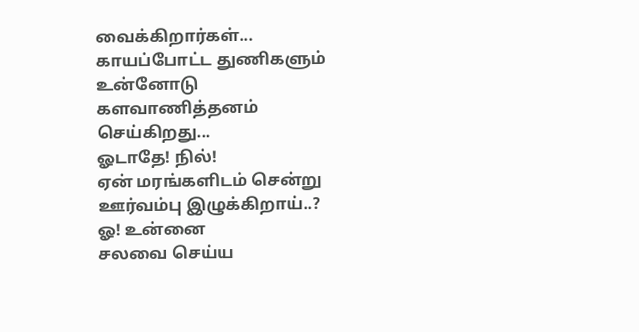வைக்கிறார்கள்...
காயப்போட்ட துணிகளும்
உன்னோடு
களவாணித்தனம் செய்கிறது...
ஓடாதே! நில்!
ஏன் மரங்களிடம் சென்று
ஊர்வம்பு இழுக்கிறாய்..?
ஓ! உன்னை
சலவை செய்ய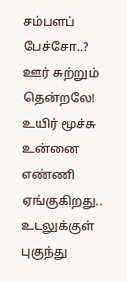சம்பளப் பேச்சோ..?
ஊர் சுற்றும் தென்றலே!
உயிர் மூச்சு
உன்னை எண்ணி ஏங்குகிறது..
உடலுக்குள் புகுந்து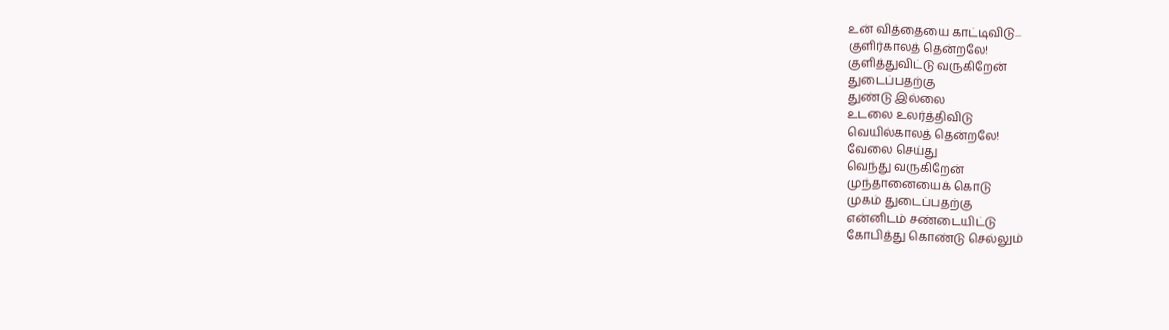உன் வித்தையை காட்டிவிடு...
குளிர்காலத் தென்றலே!
குளித்துவிட்டு வருகிறேன்
துடைப்பதற்கு
துண்டு இல்லை
உடலை உலர்த்திவிடு
வெயில்காலத் தென்றலே!
வேலை செய்து
வெந்து வருகிறேன்
முந்தானையைக் கொடு
முகம் துடைப்பதற்கு
என்னிடம் சண்டையிட்டு
கோபித்து கொண்டு செல்லும்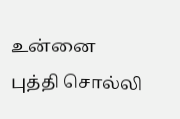உன்னை
புத்தி சொல்லி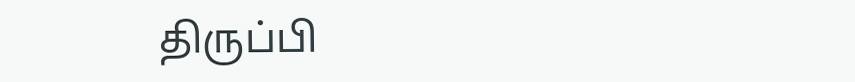திருப்பி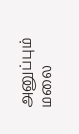அனுப்பும்
மலை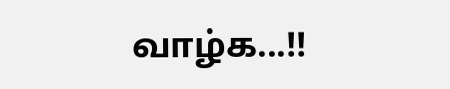வாழ்க...!!